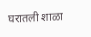घरातली शाळा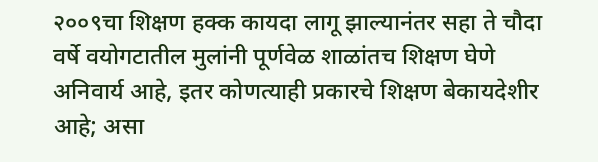२००९चा शिक्षण हक्क कायदा लागू झाल्यानंतर सहा ते चौदा वर्षे वयोगटातील मुलांनी पूर्णवेळ शाळांतच शिक्षण घेणे अनिवार्य आहे, इतर कोणत्याही प्रकारचे शिक्षण बेकायदेशीर आहे; असा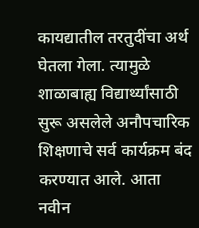कायद्यातील तरतुदींचा अर्थ घेतला गेला. त्यामुळे शाळाबाह्य विद्यार्थ्यांसाठी सुरू असलेले अनौपचारिक शिक्षणाचे सर्व कार्यक्रम बंद करण्यात आले. आता नवीन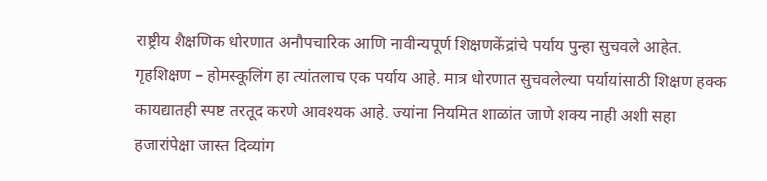राष्ट्रीय शैक्षणिक धोरणात अनौपचारिक आणि नावीन्यपूर्ण शिक्षणकेंद्रांचे पर्याय पुन्हा सुचवले आहेत. गृहशिक्षण – होमस्कूलिंग हा त्यांतलाच एक पर्याय आहे. मात्र धोरणात सुचवलेल्या पर्यायांसाठी शिक्षण हक्क कायद्यातही स्पष्ट तरतूद करणे आवश्यक आहे. ज्यांना नियमित शाळांत जाणे शक्य नाही अशी सहा हजारांपेक्षा जास्त दिव्यांग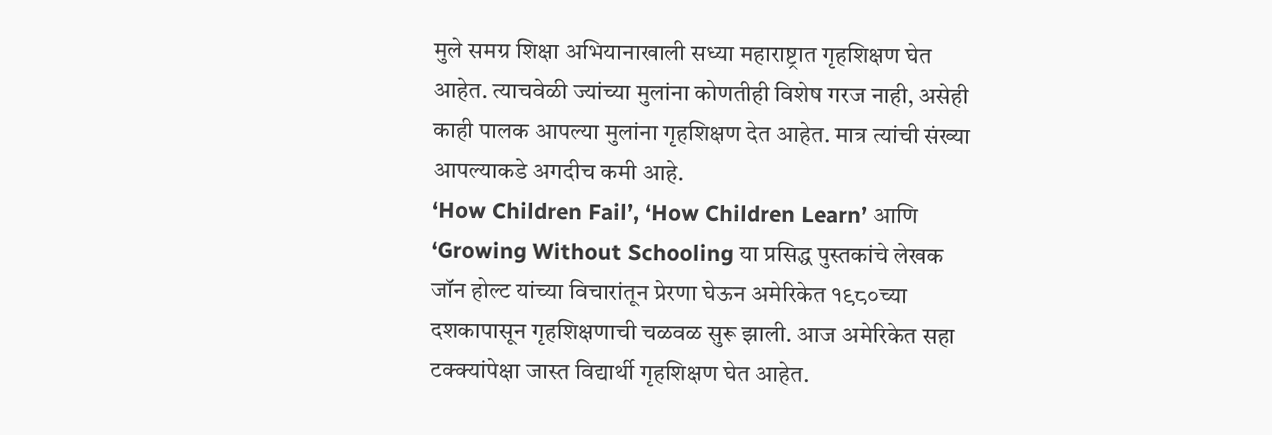मुले समग्र शिक्षा अभियानाखाली सध्या महाराष्ट्रात गृहशिक्षण घेत आहेत. त्याचवेळी ज्यांच्या मुलांना कोणतीही विशेष गरज नाही, असेही काही पालक आपल्या मुलांना गृहशिक्षण देत आहेत. मात्र त्यांची संख्या आपल्याकडे अगदीच कमी आहे.
‘How Children Fail’, ‘How Children Learn’ आणि ‘Growing Without Schooling या प्रसिद्ध पुस्तकांचे लेखक जॉन होल्ट यांच्या विचारांतून प्रेरणा घेऊन अमेरिकेत १९८०च्या दशकापासून गृहशिक्षणाची चळवळ सुरू झाली. आज अमेरिकेत सहा टक्क्यांपेक्षा जास्त विद्यार्थी गृहशिक्षण घेत आहेत.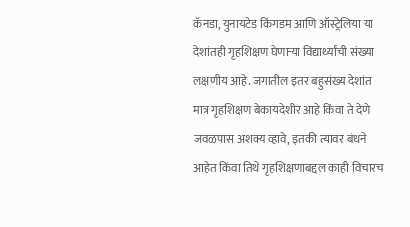कॅनडा, युनायटेड किंगडम आणि ऑस्ट्रेलिया या देशांतही गृहशिक्षण घेणाऱ्या विद्यार्थ्यांची संख्या लक्षणीय आहे. जगातील इतर बहुसंख्य देशांत मात्र गृहशिक्षण बेकायदेशीर आहे किंवा ते देणे जवळपास अशक्य व्हावे, इतकी त्यावर बंधने आहेत किंवा तिथे गृहशिक्षणाबद्दल काही विचारच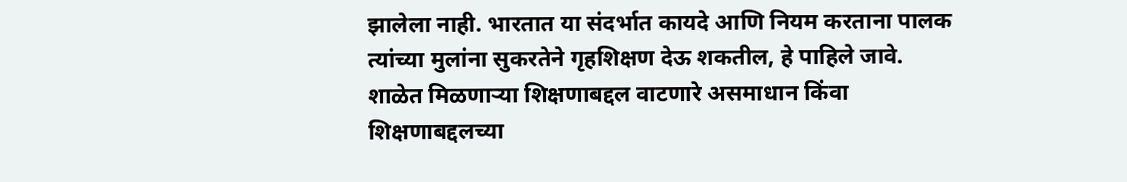झालेला नाही. भारतात या संदर्भात कायदे आणि नियम करताना पालक त्यांच्या मुलांना सुकरतेने गृहशिक्षण देऊ शकतील, हे पाहिले जावे.
शाळेत मिळणाऱ्या शिक्षणाबद्दल वाटणारे असमाधान किंवा शिक्षणाबद्दलच्या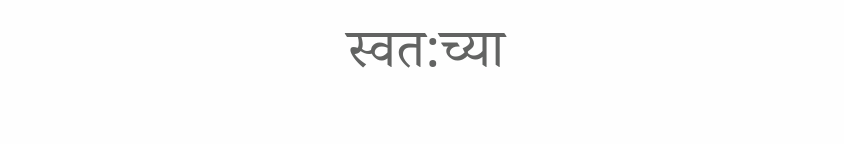स्वत:च्या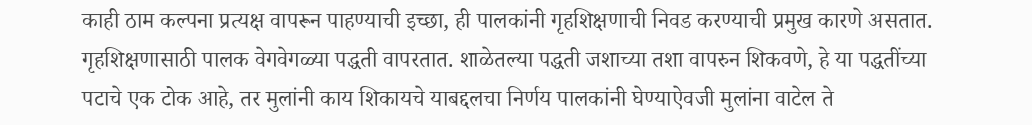काही ठाम कल्पना प्रत्यक्ष वापरून पाहण्याची इच्छा, ही पालकांनी गृहशिक्षणाची निवड करण्याची प्रमुख कारणे असतात. गृहशिक्षणासाठी पालक वेगवेगळ्या पद्धती वापरतात. शाळेतल्या पद्धती जशाच्या तशा वापरुन शिकवणे, हे या पद्धतींच्या पटाचे एक टोक आहे, तर मुलांनी काय शिकायचे याबद्दलचा निर्णय पालकांनी घेण्याऐवजी मुलांना वाटेल ते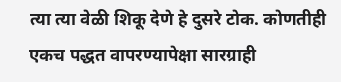त्या त्या वेळी शिकू देणे हे दुसरे टोक. कोणतीही एकच पद्धत वापरण्यापेक्षा सारग्राही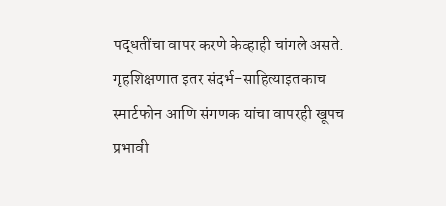पद्धतींचा वापर करणे केव्हाही चांगले असते. गृहशिक्षणात इतर संदर्भ-साहित्याइतकाच स्मार्टफोन आणि संगणक यांचा वापरही खूपच प्रभावी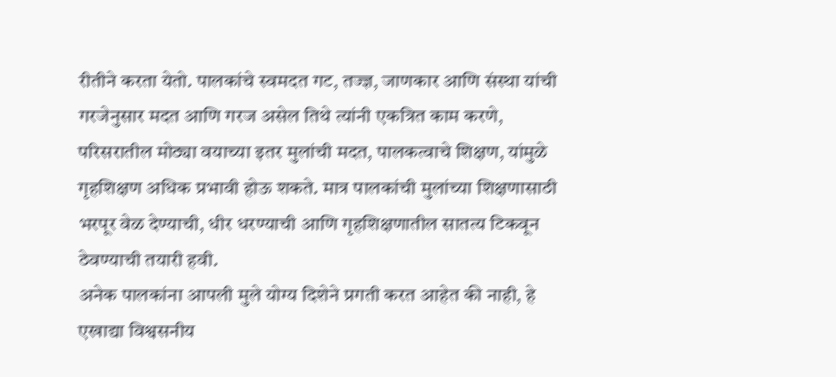रीतीने करता येतो. पालकांचे स्वमदत गट, तज्ज्ञ, जाणकार आणि संस्था यांची गरजेनुसार मदत आणि गरज असेल तिथे त्यांनी एकत्रित काम करणे, परिसरातील मोठ्या वयाच्या इतर मुलांची मदत, पालकत्वाचे शिक्षण, यांमुळे गृहशिक्षण अधिक प्रभावी होऊ शकते. मात्र पालकांची मुलांच्या शिक्षणासाठी भरपूर वेळ देण्याची, धीर धरण्याची आणि गृहशिक्षणातील सातत्य टिकवून ठेवण्याची तयारी हवी.
अनेक पालकांना आपली मुले योग्य दिशेने प्रगती करत आहेत की नाही, हे एखाद्या विश्वसनीय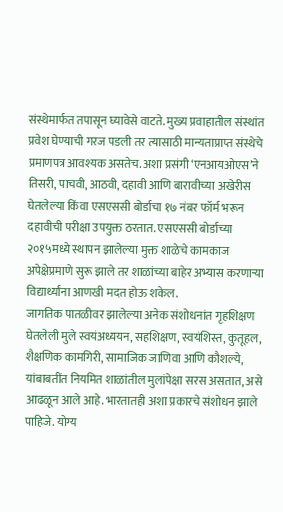संस्थेमार्फत तपासून घ्यावेसे वाटते. मुख्य प्रवाहातील संस्थांत प्रवेश घेण्याची गरज पडली तर त्यासाठी मान्यताप्राप्त संस्थेचे प्रमाणपत्र आवश्यक असतेच. अशा प्रसंगी ‘एनआयओएस’ने तिसरी, पाचवी, आठवी, दहावी आणि बारावीच्या अखेरीस घेतलेल्या किंवा एसएससी बोर्डाचा १७ नंबर फॉर्म भरून दहावीची परीक्षा उपयुक्त ठरतात. एसएससी बोर्डाच्या २०१५मध्ये स्थापन झालेल्या मुक्त शाळेचे कामकाज अपेक्षेप्रमाणे सुरू झाले तर शाळांच्या बाहेर अभ्यास करणाऱ्या विद्यार्थ्यांना आणखी मदत होऊ शकेल.
जागतिक पातळीवर झालेल्या अनेक संशोधनांत गृहशिक्षण घेतलेली मुले स्वयंअध्ययन, सहशिक्षण, स्वयंशिस्त, कुतूहल, शैक्षणिक कामगिरी, सामाजिक जाणिवा आणि कौशल्ये, यांबाबतींत नियमित शाळांतील मुलांपेक्षा सरस असतात, असे आढळून आले आहे. भारतातही अशा प्रकारचे संशोधन झाले पाहिजे. योग्य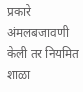प्रकारे अंमलबजावणी केली तर नियमित शाळा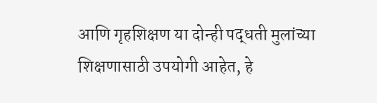आणि गृहशिक्षण या दोन्ही पद्धती मुलांच्या शिक्षणासाठी उपयोगी आहेत, हे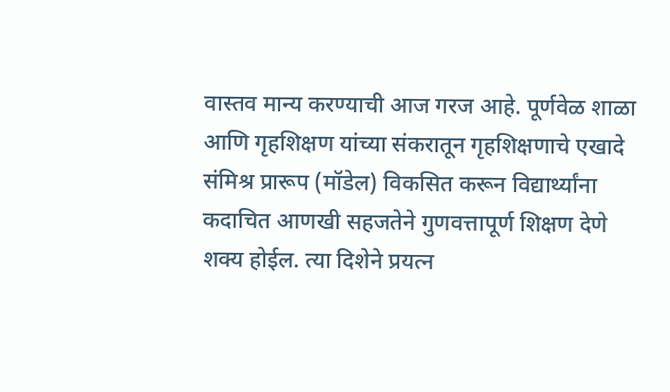वास्तव मान्य करण्याची आज गरज आहे. पूर्णवेळ शाळा आणि गृहशिक्षण यांच्या संकरातून गृहशिक्षणाचे एखादे संमिश्र प्रारूप (मॉडेल) विकसित करून विद्यार्थ्यांना कदाचित आणखी सहजतेने गुणवत्तापूर्ण शिक्षण देणे शक्य होईल. त्या दिशेने प्रयत्न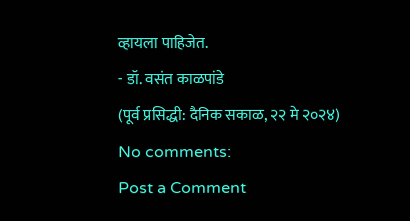व्हायला पाहिजेत.
- डॉ. वसंत काळपांडे
(पूर्व प्रसिद्धी: दैनिक सकाळ, २२ मे २०२४)
No comments:
Post a Comment